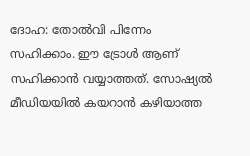ദോഹ: തോൽവി പിന്നേം സഹിക്കാം. ഈ ട്രോൾ ആണ് സഹിക്കാൻ വയ്യാത്തത്. സോഷ്യൽ മീഡിയയിൽ കയറാൻ കഴിയാത്ത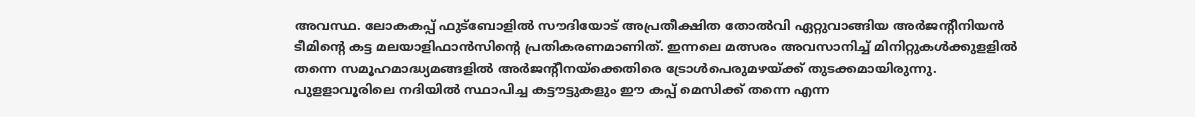അവസ്ഥ. ലോകകപ്പ് ഫുട്ബോളിൽ സൗദിയോട് അപ്രതീക്ഷിത തോൽവി ഏറ്റുവാങ്ങിയ അർജന്റീനിയൻ ടീമിന്റെ കട്ട മലയാളിഫാൻസിന്റെ പ്രതികരണമാണിത്. ഇന്നലെ മത്സരം അവസാനിച്ച് മിനിറ്റുകൾക്കുളളിൽ തന്നെ സമൂഹമാദ്ധ്യമങ്ങളിൽ അർജന്റീനയ്ക്കെതിരെ ട്രോൾപെരുമഴയ്ക്ക് തുടക്കമായിരുന്നു.
പുളളാവൂരിലെ നദിയിൽ സ്ഥാപിച്ച കട്ടൗട്ടുകളും ഈ കപ്പ് മെസിക്ക് തന്നെ എന്ന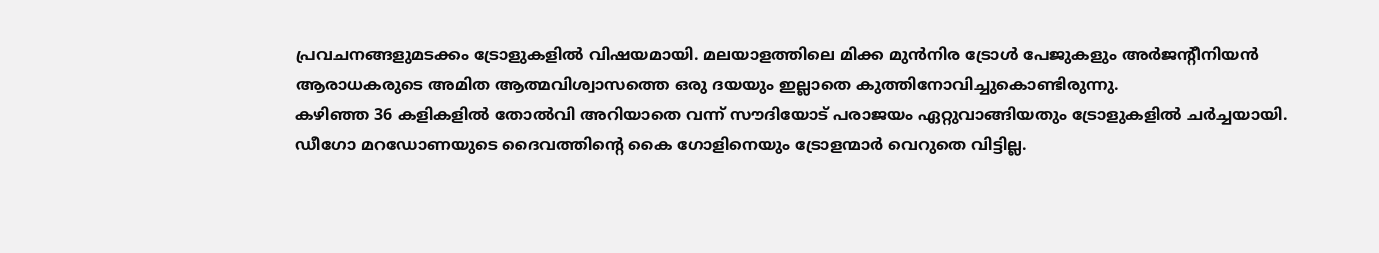പ്രവചനങ്ങളുമടക്കം ട്രോളുകളിൽ വിഷയമായി. മലയാളത്തിലെ മിക്ക മുൻനിര ട്രോൾ പേജുകളും അർജന്റീനിയൻ ആരാധകരുടെ അമിത ആത്മവിശ്വാസത്തെ ഒരു ദയയും ഇല്ലാതെ കുത്തിനോവിച്ചുകൊണ്ടിരുന്നു.
കഴിഞ്ഞ 36 കളികളിൽ തോൽവി അറിയാതെ വന്ന് സൗദിയോട് പരാജയം ഏറ്റുവാങ്ങിയതും ട്രോളുകളിൽ ചർച്ചയായി. ഡീഗോ മറഡോണയുടെ ദൈവത്തിന്റെ കൈ ഗോളിനെയും ട്രോളന്മാർ വെറുതെ വിട്ടില്ല.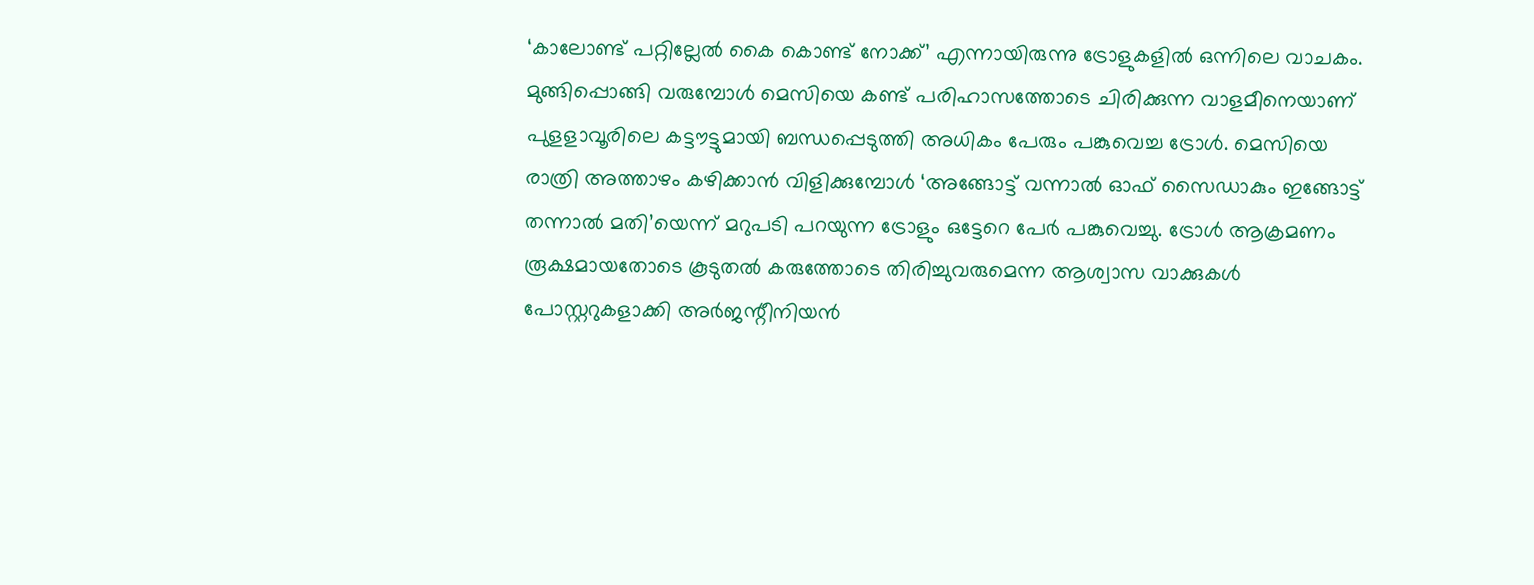‘കാലോണ്ട് പറ്റില്ലേൽ കൈ കൊണ്ട് നോക്ക്’ എന്നായിരുന്നു ട്രോളുകളിൽ ഒന്നിലെ വാചകം.
മുങ്ങിപ്പൊങ്ങി വരുമ്പോൾ മെസിയെ കണ്ട് പരിഹാസത്തോടെ ചിരിക്കുന്ന വാളമീനെയാണ് പുളളാവൂരിലെ കട്ടൗട്ടുമായി ബന്ധപ്പെടുത്തി അധികം പേരും പങ്കുവെച്ച ട്രോൾ. മെസിയെ രാത്രി അത്താഴം കഴിക്കാൻ വിളിക്കുമ്പോൾ ‘അങ്ങോട്ട് വന്നാൽ ഓഫ് സൈഡാകും ഇങ്ങോട്ട് തന്നാൽ മതി’യെന്ന് മറുപടി പറയുന്ന ട്രോളും ഒട്ടേറെ പേർ പങ്കുവെച്ചു. ട്രോൾ ആക്രമണം രൂക്ഷമായതോടെ കൂടുതൽ കരുത്തോടെ തിരിച്ചുവരുമെന്ന ആശ്വാസ വാക്കുകൾ പോസ്റ്ററുകളാക്കി അർജന്റീനിയൻ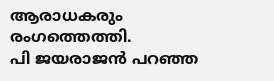ആരാധകരും രംഗത്തെത്തി.
പി ജയരാജൻ പറഞ്ഞ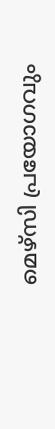മെഴ്സി പ്രയോഗവും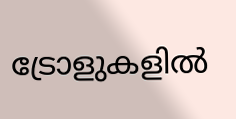ട്രോളുകളിൽ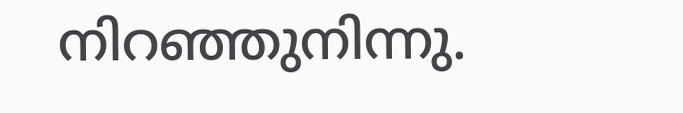നിറഞ്ഞുനിന്നു.